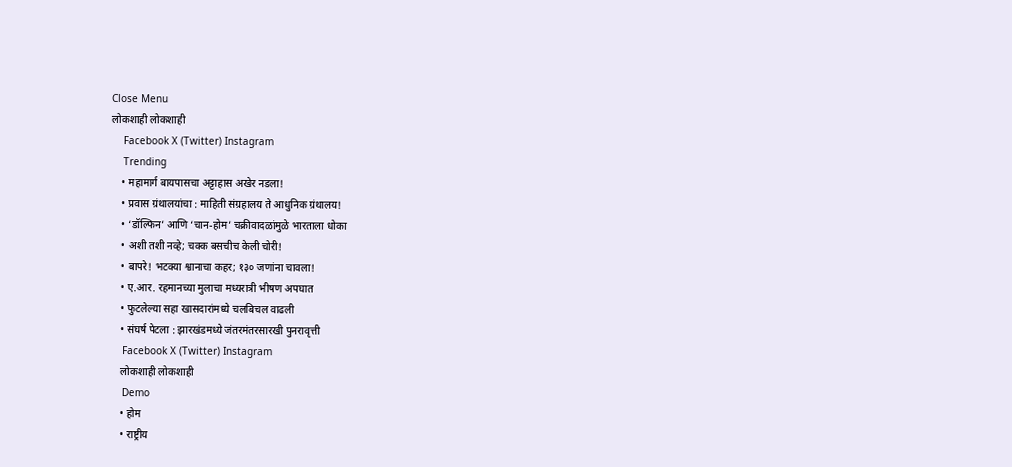Close Menu
लोकशाही लोकशाही
    Facebook X (Twitter) Instagram
    Trending
    • महामार्ग बायपासचा अट्टाहास अखेर नडला!
    • प्रवास ग्रंथालयांचा : माहिती संग्रहालय ते आधुनिक ग्रंथालय!
    • ‘डॉल्फिन’ आणि ‘चान-होम’ चक्रीवादळांमुळे भारताला धोका
    • अशी तशी नव्हे; चक्क बसचीच केली चोरी!
    • बापरे! भटक्या श्वानाचा कहर; १३० जणांना चावला!
    • ए.आर. रहमानच्या मुलाचा मध्यरात्री भीषण अपघात
    • फुटलेल्या सहा खासदारांमध्ये चलबिचल वाढली
    • संघर्ष पेटला : झारखंडमध्ये जंतरमंतरसारखी पुनरावृत्ती
    Facebook X (Twitter) Instagram
    लोकशाही लोकशाही
    Demo
    • होम
    • राष्ट्रीय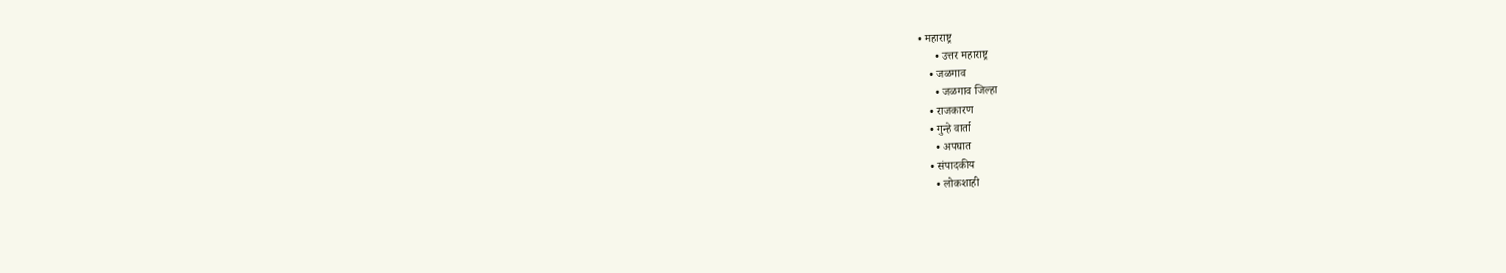• महाराष्ट्र
      • उत्तर महाराष्ट्र
    • जळगाव
      • जळगाव जिल्हा
    • राजकारण
    • गुन्हे वार्ता
      • अपघात
    • संपादकीय
      • लोकशाही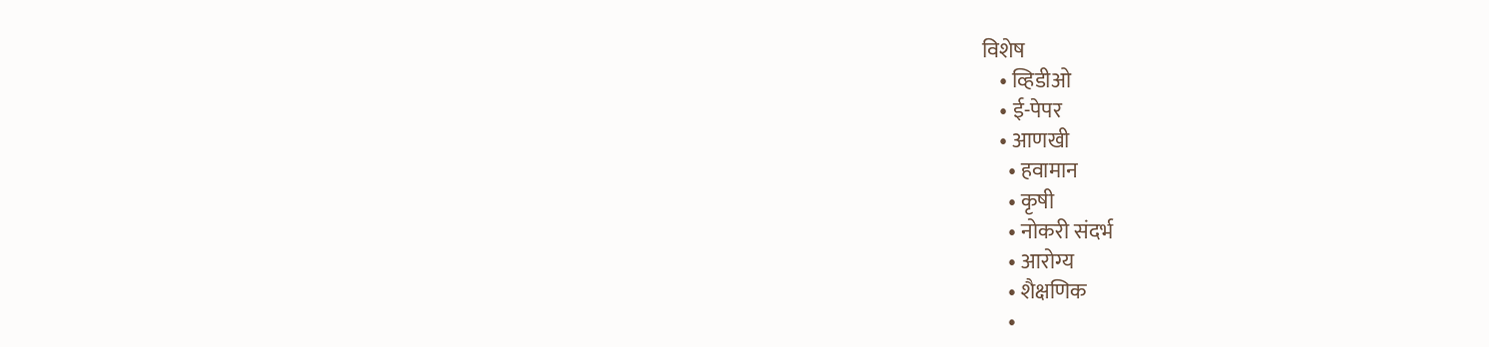विशेष
    • व्हिडीओ
    • ई-पेपर
    • आणखी
      • हवामान
      • कृषी
      • नोकरी संदर्भ
      • आरोग्य
      • शैक्षणिक
      •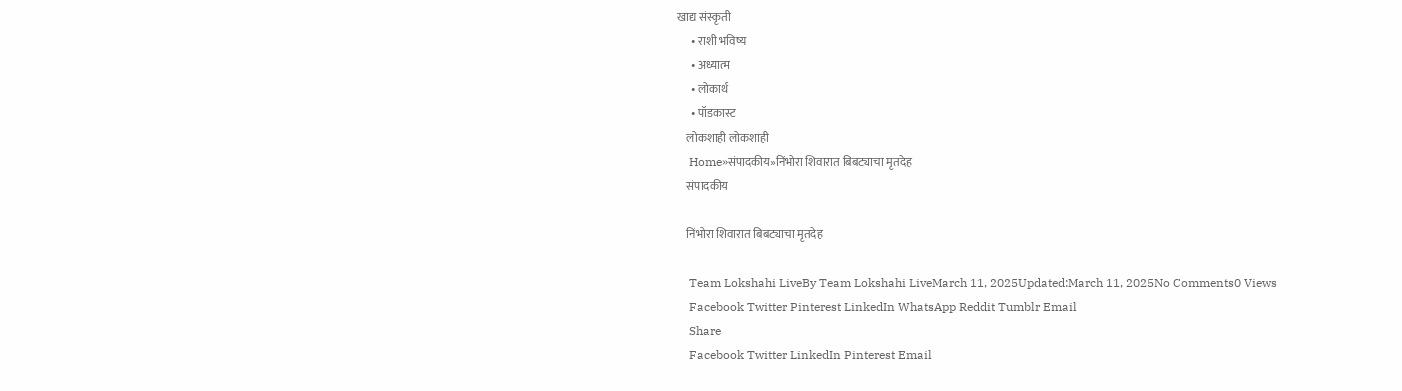खाद्य संस्कृती
      • राशी भविष्य
      • अध्यात्म
      • लोकार्थ
      • पॉडकास्ट
    लोकशाही लोकशाही
    Home»संपादकीय»निंभोरा शिवारात बिबट्याचा मृतदेह
    संपादकीय

    निंभोरा शिवारात बिबट्याचा मृतदेह

    Team Lokshahi LiveBy Team Lokshahi LiveMarch 11, 2025Updated:March 11, 2025No Comments0 Views
    Facebook Twitter Pinterest LinkedIn WhatsApp Reddit Tumblr Email
    Share
    Facebook Twitter LinkedIn Pinterest Email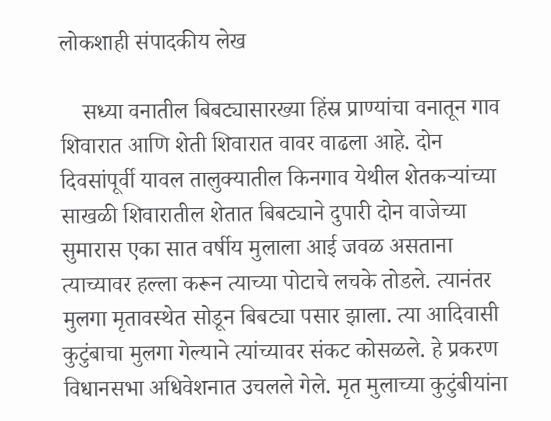लोकशाही संपादकीय लेख

    सध्या वनातील बिबट्यासारख्या हिंस्र प्राण्यांचा वनातून गाव शिवारात आणि शेती शिवारात वावर वाढला आहे. दोन दिवसांपूर्वी यावल तालुक्यातील किनगाव येथील शेतकऱ्यांच्या साखळी शिवारातील शेतात बिबट्याने दुपारी दोन वाजेच्या सुमारास एका सात वर्षीय मुलाला आई जवळ असताना त्याच्यावर हल्ला करून त्याच्या पोटाचे लचके तोडले. त्यानंतर मुलगा मृतावस्थेत सोडून बिबट्या पसार झाला. त्या आदिवासी कुटुंबाचा मुलगा गेल्याने त्यांच्यावर संकट कोसळले. हे प्रकरण विधानसभा अधिवेशनात उचलले गेले. मृत मुलाच्या कुटुंबीयांना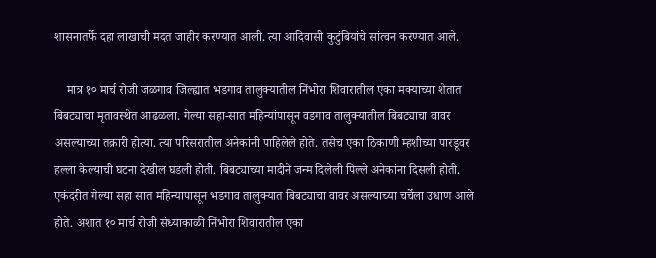शासनातर्फे दहा लाखाची मदत जाहीर करण्यात आली. त्या आदिवासी कुटुंबियांचे सांत्वन करण्यात आले.

    मात्र १० मार्च रोजी जळगाव जिल्ह्यात भडगाव तालुक्यातील निंभोरा शिवारातील एका मक्याच्या शेतात बिबट्याचा मृतावस्थेत आढळला. गेल्या सहा-सात महिन्यांपासून वडगाव तालुक्यातील बिबट्याचा वावर असल्याच्या तक्रारी होत्या. त्या परिसरातील अनेकांनी पाहिलेले होते. तसेच एका ठिकाणी म्हशीच्या पारडूवर हल्ला केल्याची घटना देखील घडली होती. बिबट्याच्या मादीने जन्म दिलेली पिल्ले अनेकांना दिसली होती. एकंदरीत गेल्या सहा सात महिन्यापासून भडगाव तालुक्यात बिबट्याचा वावर असल्याच्या चर्चेला उधाण आले होते. अशात १० मार्च रोजी संध्याकाळी निंभोरा शिवारातील एका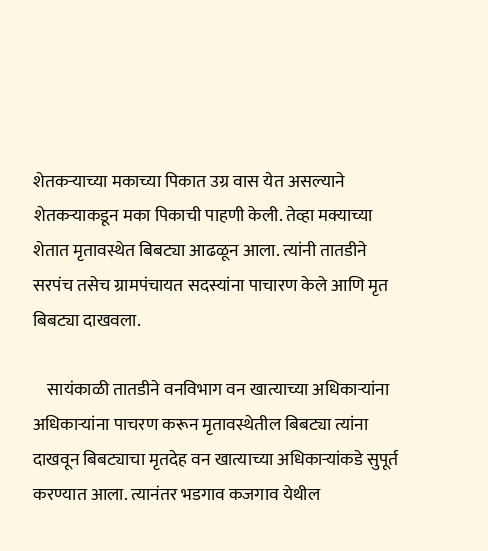शेतकऱ्याच्या मकाच्या पिकात उग्र वास येत असल्याने शेतकऱ्याकडून मका पिकाची पाहणी केली. तेव्हा मक्याच्या शेतात मृतावस्थेत बिबट्या आढळून आला. त्यांनी तातडीने सरपंच तसेच ग्रामपंचायत सदस्यांना पाचारण केले आणि मृत बिबट्या दाखवला.

    सायंकाळी तातडीने वनविभाग वन खात्याच्या अधिकाऱ्यांना अधिकाऱ्यांना पाचरण करून मृतावस्थेतील बिबट्या त्यांना दाखवून बिबट्याचा मृतदेह वन खात्याच्या अधिकाऱ्यांकडे सुपूर्त करण्यात आला. त्यानंतर भडगाव कजगाव येथील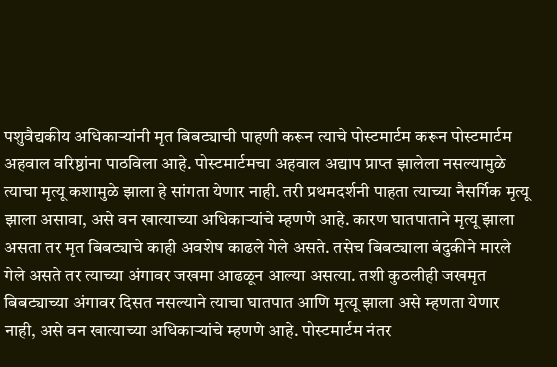पशुवैद्यकीय अधिकाऱ्यांनी मृत बिबट्याची पाहणी करून त्याचे पोस्टमार्टम करून पोस्टमार्टम अहवाल वरिष्ठांना पाठविला आहे. पोस्टमार्टमचा अहवाल अद्याप प्राप्त झालेला नसल्यामुळे त्याचा मृत्यू कशामुळे झाला हे सांगता येणार नाही. तरी प्रथमदर्शनी पाहता त्याच्या नैसर्गिक मृत्यू झाला असावा, असे वन खात्याच्या अधिकाऱ्यांचे म्हणणे आहे. कारण घातपाताने मृत्यू झाला असता तर मृत बिबट्याचे काही अवशेष काढले गेले असते. तसेच बिबट्याला बंदुकीने मारले गेले असते तर त्याच्या अंगावर जखमा आढळून आल्या असत्या. तशी कुठलीही जखमृत बिबट्याच्या अंगावर दिसत नसल्याने त्याचा घातपात आणि मृत्यू झाला असे म्हणता येणार नाही, असे वन खात्याच्या अधिकाऱ्यांचे म्हणणे आहे. पोस्टमार्टम नंतर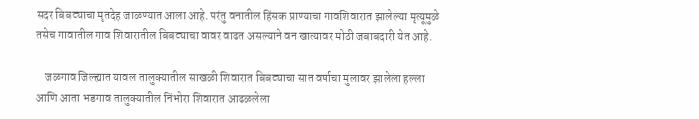सदर बिबट्याचा मृतदेह जाळण्यात आला आहे. परंतु वनातील हिंसक प्राण्याचा गावशिवारात झालेल्या मृत्यूमुळे तसेच गावातील गाव शिवारातील बिबट्याचा वावर वाढत असल्याने वन खात्यावर मोठी जबाबदारी येत आहे.

    जळगाव जिल्ह्यात यावल तालुक्यातील साखळी शिवारात बिबट्याचा सात वर्षाचा मुलावर झालेला हल्ला आणि आता भडगाव तालुक्यातील निंभोरा शिवारात आढळलेला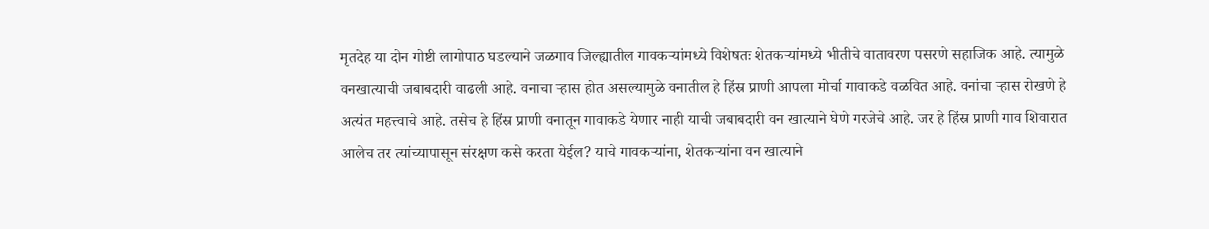मृतदेह या दोन गोष्टी लागोपाठ घडल्याने जळगाव जिल्ह्यातील गावकऱ्यांमध्ये विशेषतः शेतकऱ्यांमध्ये भीतीचे वातावरण पसरणे सहाजिक आहे. त्यामुळे वनखात्याची जबाबदारी वाढली आहे. वनाचा ऱ्हास होत असल्यामुळे वनातील हे हिंस्र प्राणी आपला मोर्चा गावाकडे वळवित आहे. वनांचा ऱ्हास रोखणे हे अत्यंत महत्त्वाचे आहे. तसेच हे हिंस्र प्राणी वनातून गावाकडे येणार नाही याची जबाबदारी वन खात्याने घेणे गरजेचे आहे. जर हे हिंस्र प्राणी गाव शिवारात आलेच तर त्यांच्यापासून संरक्षण कसे करता येईल? याचे गावकऱ्यांना, शेतकऱ्यांना वन खात्याने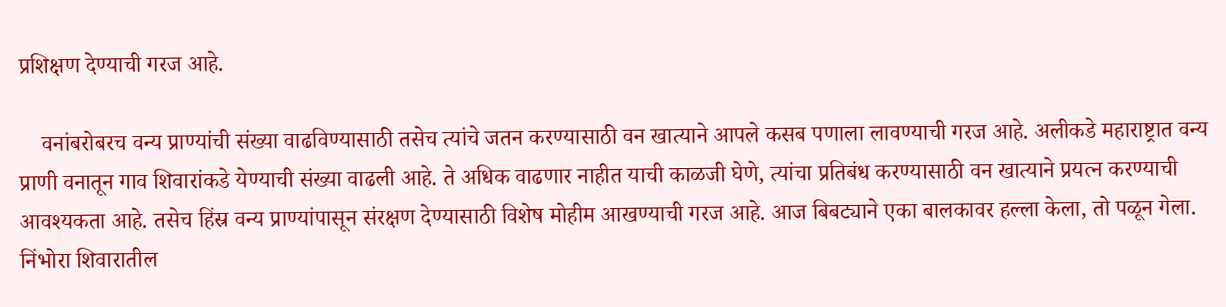प्रशिक्षण देण्याची गरज आहे.

    वनांबरोबरच वन्य प्राण्यांची संख्या वाढविण्यासाठी तसेच त्यांचे जतन करण्यासाठी वन खात्याने आपले कसब पणाला लावण्याची गरज आहे. अलीकडे महाराष्ट्रात वन्य प्राणी वनातून गाव शिवारांकडे येण्याची संख्या वाढली आहे. ते अधिक वाढणार नाहीत याची काळजी घेणे, त्यांचा प्रतिबंध करण्यासाठी वन खात्याने प्रयत्न करण्याची आवश्यकता आहे. तसेच हिंस्र वन्य प्राण्यांपासून संरक्षण देण्यासाठी विशेष मोहीम आखण्याची गरज आहे. आज बिबट्याने एका बालकावर हल्ला केला, तो पळून गेला. निंभोरा शिवारातील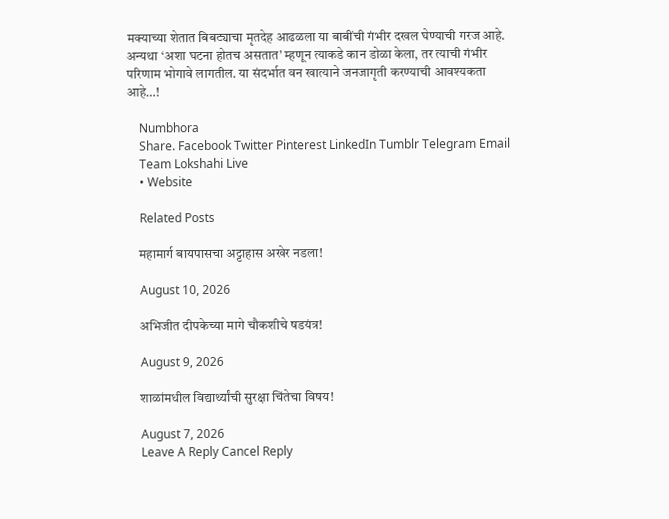मक्याच्या शेतात बिबट्याचा मृतदेह आढळला या बाबींची गंभीर दखल घेण्याची गरज आहे. अन्यथा ‘अशा घटना होतच असतात’ म्हणून त्याकडे कान डोळा केला, तर त्याची गंभीर परिणाम भोगावे लागतील. या संदर्भात वन खात्याने जनजागृती करण्याची आवश्यकता आहे…!

    Numbhora
    Share. Facebook Twitter Pinterest LinkedIn Tumblr Telegram Email
    Team Lokshahi Live
    • Website

    Related Posts

    महामार्ग बायपासचा अट्टाहास अखेर नडला!

    August 10, 2026

    अभिजीत दीपकेच्या मागे चौकशीचे षडयंत्र!

    August 9, 2026

    शाळांमधील विद्यार्थ्यांची सुरक्षा चिंतेचा विषय!

    August 7, 2026
    Leave A Reply Cancel Reply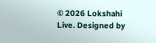© 2026 Lokshahi Live. Designed by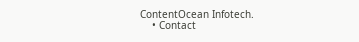ContentOcean Infotech.
    • Contact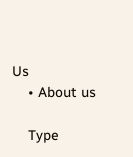Us
    • About us

    Type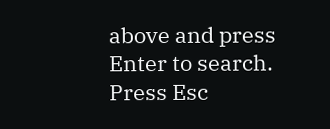above and press Enter to search. Press Esc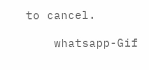to cancel.

    whatsapp-Gif